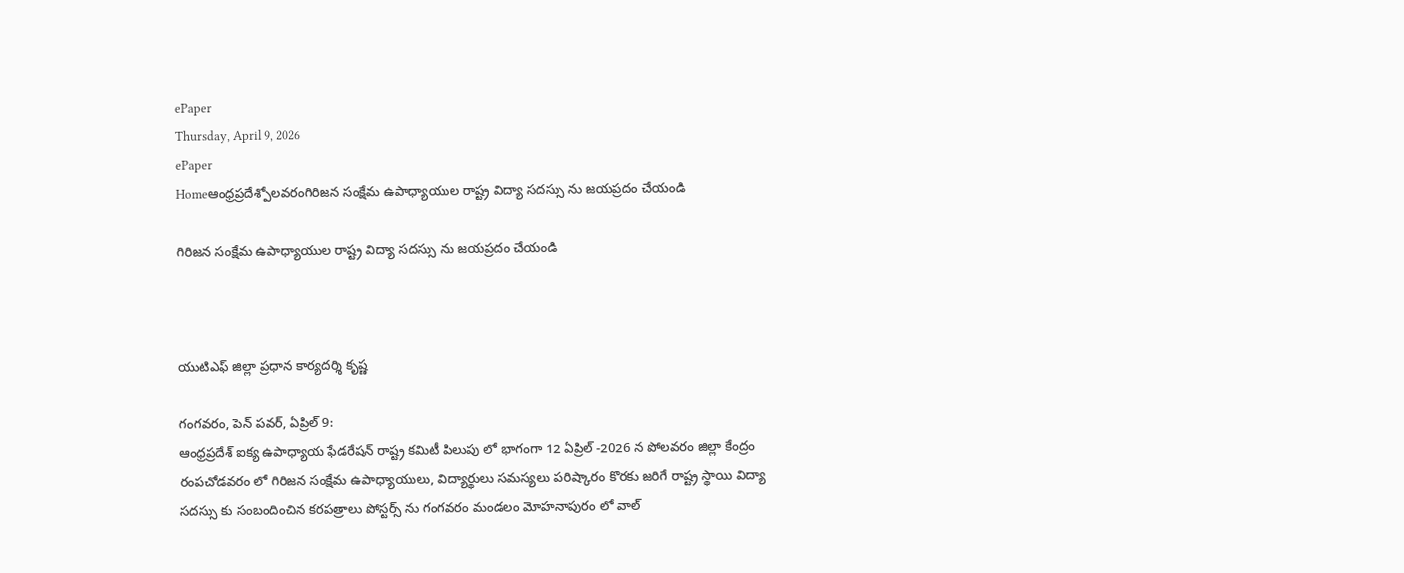ePaper
Thursday, April 9, 2026
ePaper
Homeఆంధ్రప్రదేశ్పోలవరంగిరిజన సంక్షేమ ఉపాధ్యాయుల రాష్ట్ర విద్యా సదస్సు ను జయప్రదం చేయండి

గిరిజన సంక్షేమ ఉపాధ్యాయుల రాష్ట్ర విద్యా సదస్సు ను జయప్రదం చేయండి



యుటిఎఫ్ జిల్లా ప్రధాన కార్యదర్శి కృష్ణ

గంగవరం, పెన్ పవర్, ఏప్రిల్ 9:
ఆంధ్రప్రదేశ్ ఐక్య ఉపాధ్యాయ ఫేడరేషన్ రాష్ట్ర కమిటీ పిలుపు లో భాగంగా 12 ఏప్రిల్ -2026 న పోలవరం జిల్లా కేంద్రం రంపచోడవరం లో గిరిజన సంక్షేమ ఉపాధ్యాయులు, విద్యార్థులు సమస్యలు పరిష్కారం కొరకు జరిగే రాష్ట్ర స్థాయి విద్యా సదస్సు కు సంబందించిన కరపత్రాలు పోస్టర్స్ ను గంగవరం మండలం మోహనాపురం లో వాల్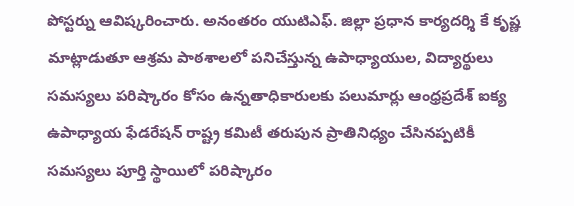పోస్టర్ను ఆవిష్కరించారు. అనంతరం యుటిఎఫ్. జిల్లా ప్రధాన కార్యదర్శి కే కృష్ణ మాట్లాడుతూ ఆశ్రమ పాఠశాలలో పనిచేస్తున్న ఉపాధ్యాయుల, విద్యార్థులు సమస్యలు పరిష్కారం కోసం ఉన్నతాధికారులకు పలుమార్లు ఆంధ్రప్రదేశ్ ఐక్య ఉపాధ్యాయ ఫేడరేషన్ రాష్ట్ర కమిటీ తరుపున ప్రాతినిధ్యం చేసినప్పటికీ సమస్యలు పూర్తి స్థాయిలో పరిష్కారం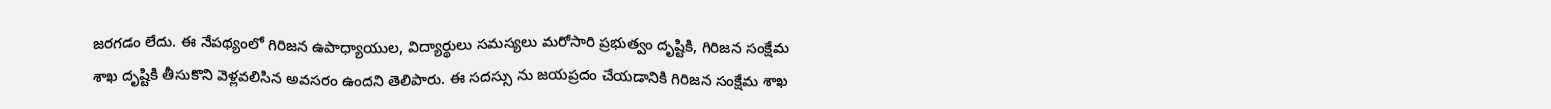జరగడం లేదు. ఈ నేపథ్యంలో గిరిజన ఉపాధ్యాయుల, విద్యార్థులు సమస్యలు మరోసారి ప్రభుత్వం దృష్టికి, గిరిజన సంక్షేమ శాఖ దృష్టికి తీసుకొని వెళ్లవలిసిన అవసరం ఉందని తెలిపారు. ఈ సదస్సు ను జయప్రదం చేయడానికి గిరిజన సంక్షేమ శాఖ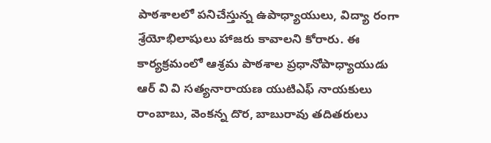పాఠశాలలో పనిచేస్తున్న ఉపాధ్యాయులు, విద్యా రంగా శ్రేయోభిలాషులు హాజరు కావాలని కోరారు. ఈ కార్యక్రమంలో ఆశ్రమ పాఠశాల ప్రధానోపాధ్యాయుడు ఆర్ వి వి సత్యనారాయణ యుటిఎఫ్ నాయకులు రాంబాబు, వెంకన్న దొర, బాబురావు తదితరులు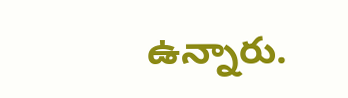ఉన్నారు.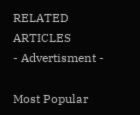RELATED ARTICLES
- Advertisment -

Most Popular